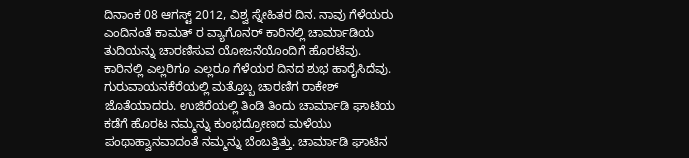ದಿನಾಂಕ 08 ಆಗಸ್ಟ್ 2012, ವಿಶ್ವ ಸ್ನೇಹಿತರ ದಿನ. ನಾವು ಗೆಳೆಯರು ಎಂದಿನಂತೆ ಕಾಮತ್ ರ ವ್ಯಾಗೊನರ್ ಕಾರಿನಲ್ಲಿ ಚಾರ್ಮಾಡಿಯ ತುದಿಯನ್ನು ಚಾರಣಿಸುವ ಯೋಜನೆಯೊಂದಿಗೆ ಹೊರಟೆವು. ಕಾರಿನಲ್ಲಿ ಎಲ್ಲರಿಗೂ ಎಲ್ಲರೂ ಗೆಳೆಯರ ದಿನದ ಶುಭ ಹಾರೈಸಿದೆವು. ಗುರುವಾಯನಕೆರೆಯಲ್ಲಿ ಮತ್ತೊಬ್ಬ ಚಾರಣಿಗ ರಾಕೇಶ್ ಜೊತೆಯಾದರು. ಉಜಿರೆಯಲ್ಲಿ ತಿಂಡಿ ತಿಂದು ಚಾರ್ಮಾಡಿ ಘಾಟಿಯ ಕಡೆಗೆ ಹೊರಟ ನಮ್ಮನ್ನು ಕುಂಭದ್ರೋಣದ ಮಳೆಯು ಪಂಥಾಹ್ವಾನವಾದಂತೆ ನಮ್ಮನ್ನು ಬೆಂಬತ್ತಿತ್ತು. ಚಾರ್ಮಾಡಿ ಘಾಟಿನ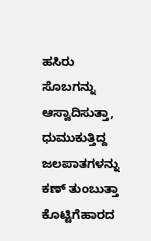ಹಸಿರು ಸೊಬಗನ್ನು ಆಸ್ವಾದಿಸುತ್ತಾ, ಧುಮುಕುತ್ತಿದ್ದ ಜಲಪಾತಗಳನ್ನು ಕಣ್ ತುಂಬುತ್ತಾ ಕೊಟ್ಟಿಗೆಹಾರದ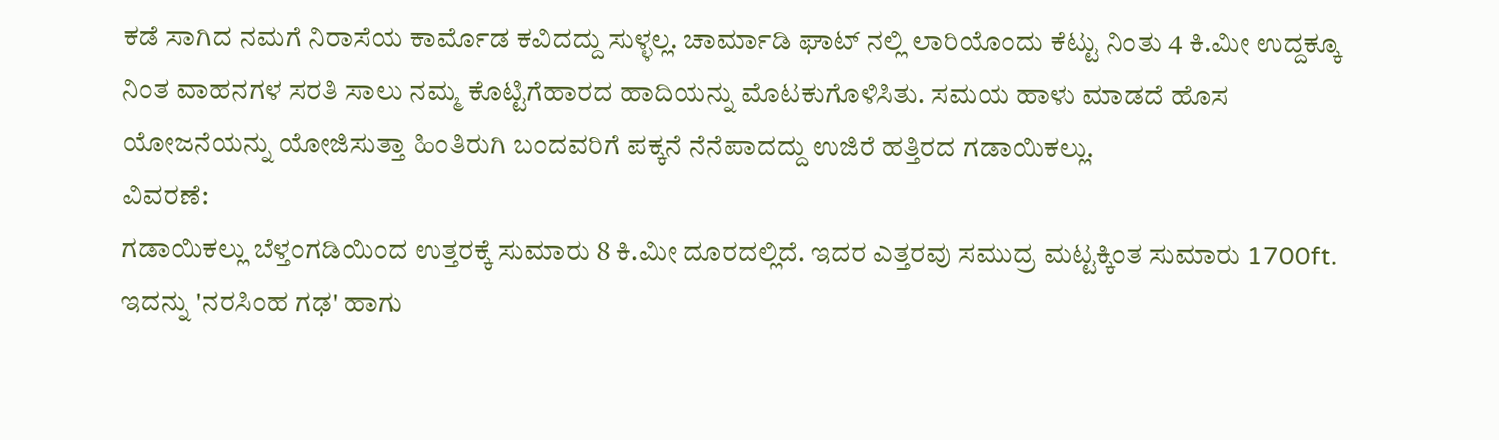ಕಡೆ ಸಾಗಿದ ನಮಗೆ ನಿರಾಸೆಯ ಕಾರ್ಮೊಡ ಕವಿದದ್ದು ಸುಳ್ಳಲ್ಲ. ಚಾರ್ಮಾಡಿ ಘಾಟ್ ನಲ್ಲಿ ಲಾರಿಯೊಂದು ಕೆಟ್ಟು ನಿಂತು 4 ಕಿ.ಮೀ ಉದ್ದಕ್ಕೂ ನಿಂತ ವಾಹನಗಳ ಸರತಿ ಸಾಲು ನಮ್ಮ ಕೊಟ್ಟಿಗೆಹಾರದ ಹಾದಿಯನ್ನು ಮೊಟಕುಗೊಳಿಸಿತು. ಸಮಯ ಹಾಳು ಮಾಡದೆ ಹೊಸ ಯೋಜನೆಯನ್ನು ಯೋಜಿಸುತ್ತಾ ಹಿಂತಿರುಗಿ ಬಂದವರಿಗೆ ಪಕ್ಕನೆ ನೆನೆಪಾದದ್ದು ಉಜಿರೆ ಹತ್ತಿರದ ಗಡಾಯಿಕಲ್ಲು.
ವಿವರಣೆ:
ಗಡಾಯಿಕಲ್ಲು ಬೆಳ್ತಂಗಡಿಯಿಂದ ಉತ್ತರಕ್ಕೆ ಸುಮಾರು 8 ಕಿ.ಮೀ ದೂರದಲ್ಲಿದೆ. ಇದರ ಎತ್ತರವು ಸಮುದ್ರ ಮಟ್ಟಕ್ಕಿಂತ ಸುಮಾರು 1700ft. ಇದನ್ನು 'ನರಸಿಂಹ ಗಢ' ಹಾಗು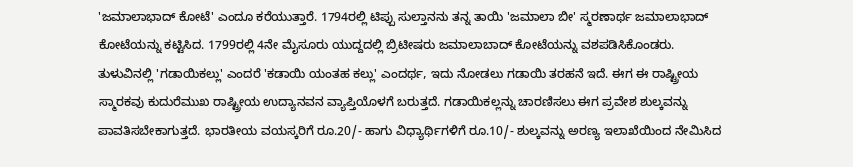'ಜಮಾಲಾಭಾದ್ ಕೋಟೆ' ಎಂದೂ ಕರೆಯುತ್ತಾರೆ. 1794ರಲ್ಲಿ ಟಿಪ್ಪು ಸುಲ್ತಾನನು ತನ್ನ ತಾಯಿ 'ಜಮಾಲಾ ಬೀ' ಸ್ಮರಣಾರ್ಥ ಜಮಾಲಾಭಾದ್ ಕೋಟೆಯನ್ನು ಕಟ್ಟಿಸಿದ. 1799ರಲ್ಲಿ 4ನೇ ಮೈಸೂರು ಯುದ್ದದಲ್ಲಿ ಬ್ರಿಟೀಷರು ಜಮಾಲಾಬಾದ್ ಕೋಟೆಯನ್ನು ವಶಪಡಿಸಿಕೊಂಡರು.
ತುಳುವಿನಲ್ಲಿ 'ಗಡಾಯಿಕಲ್ಲು' ಎಂದರೆ 'ಕಡಾಯಿ ಯಂತಹ ಕಲ್ಲು' ಎಂದರ್ಥ, ಇದು ನೋಡಲು ಗಡಾಯಿ ತರಹನೆ ಇದೆ. ಈಗ ಈ ರಾಷ್ಟ್ರೀಯ ಸ್ಮಾರಕವು ಕುದುರೆಮುಖ ರಾಷ್ಟ್ರೀಯ ಉದ್ಯಾನವನ ವ್ಯಾಪ್ತಿಯೊಳಗೆ ಬರುತ್ತದೆ. ಗಡಾಯಿಕಲ್ಲನ್ನು ಚಾರಣಿಸಲು ಈಗ ಪ್ರವೇಶ ಶುಲ್ಕವನ್ನು ಪಾವತಿಸಬೇಕಾಗುತ್ತದೆ. ಭಾರತೀಯ ವಯಸ್ಕರಿಗೆ ರೂ.20/- ಹಾಗು ವಿಧ್ಯಾರ್ಥಿಗಳಿಗೆ ರೂ.10/- ಶುಲ್ಕವನ್ನು ಅರಣ್ಯ ಇಲಾಖೆಯಿಂದ ನೇಮಿಸಿದ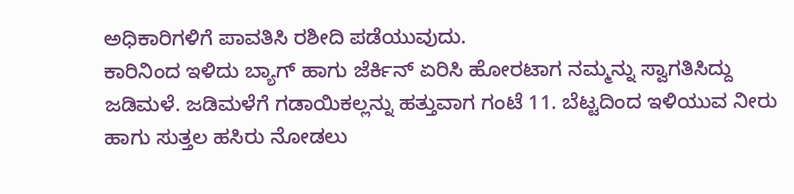ಅಧಿಕಾರಿಗಳಿಗೆ ಪಾವತಿಸಿ ರಶೀದಿ ಪಡೆಯುವುದು.
ಕಾರಿನಿಂದ ಇಳಿದು ಬ್ಯಾಗ್ ಹಾಗು ಜೆರ್ಕಿನ್ ಏರಿಸಿ ಹೋರಟಾಗ ನಮ್ಮನ್ನು ಸ್ವಾಗತಿಸಿದ್ದು ಜಡಿಮಳೆ. ಜಡಿಮಳೆಗೆ ಗಡಾಯಿಕಲ್ಲನ್ನು ಹತ್ತುವಾಗ ಗಂಟೆ 11. ಬೆಟ್ಟದಿಂದ ಇಳಿಯುವ ನೀರು ಹಾಗು ಸುತ್ತಲ ಹಸಿರು ನೋಡಲು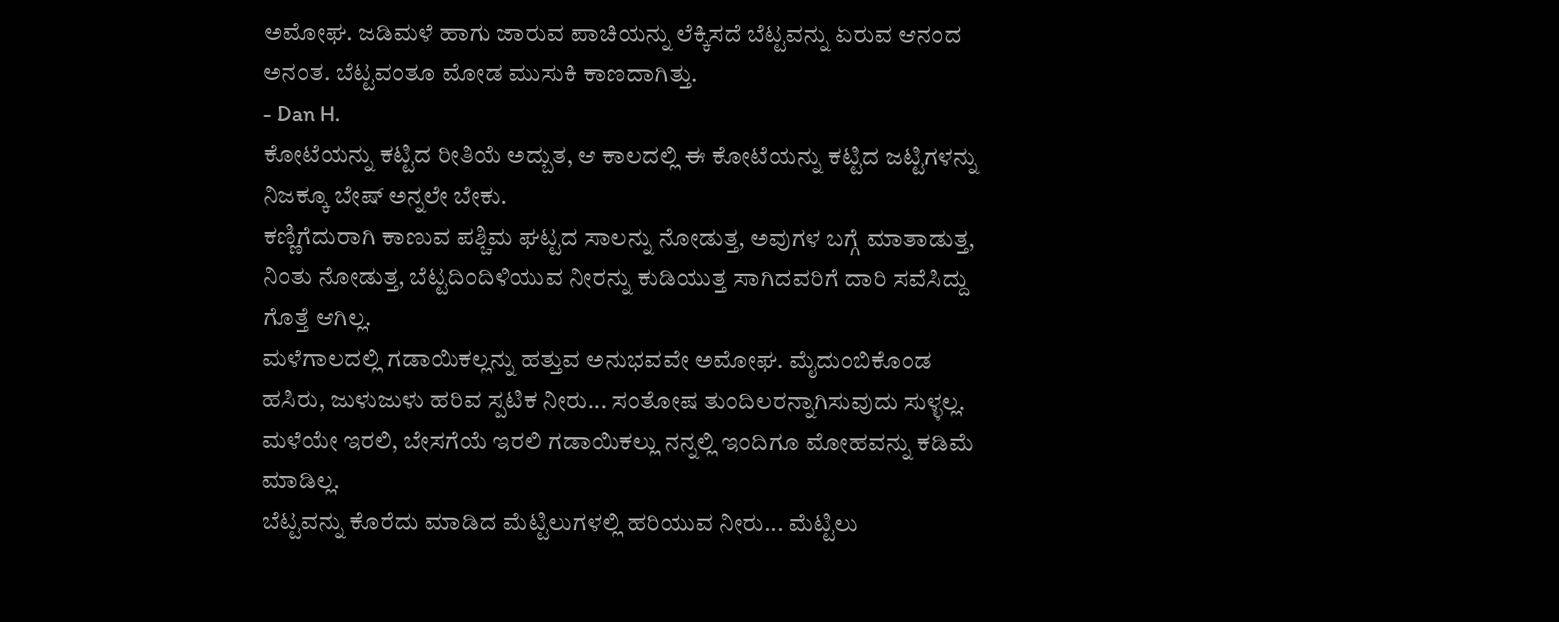ಅಮೋಘ. ಜಡಿಮಳೆ ಹಾಗು ಜಾರುವ ಪಾಚಿಯನ್ನು ಲೆಕ್ಕಿಸದೆ ಬೆಟ್ಟವನ್ನು ಏರುವ ಆನಂದ ಅನಂತ. ಬೆಟ್ಟವಂತೂ ಮೋಡ ಮುಸುಕಿ ಕಾಣದಾಗಿತ್ತು.
- Dan H.
ಕೋಟೆಯನ್ನು ಕಟ್ಟಿದ ರೀತಿಯೆ ಅದ್ಬುತ, ಆ ಕಾಲದಲ್ಲಿ ಈ ಕೋಟೆಯನ್ನು ಕಟ್ಟಿದ ಜಟ್ಟಿಗಳನ್ನು ನಿಜಕ್ಕೂ ಬೇಷ್ ಅನ್ನಲೇ ಬೇಕು.
ಕಣ್ಣಿಗೆದುರಾಗಿ ಕಾಣುವ ಪಶ್ಚಿಮ ಘಟ್ಟದ ಸಾಲನ್ನು ನೋಡುತ್ತ, ಅವುಗಳ ಬಗ್ಗೆ ಮಾತಾಡುತ್ತ, ನಿಂತು ನೋಡುತ್ತ, ಬೆಟ್ಟದಿಂದಿಳಿಯುವ ನೀರನ್ನು ಕುಡಿಯುತ್ತ ಸಾಗಿದವರಿಗೆ ದಾರಿ ಸವೆಸಿದ್ದು ಗೊತ್ತೆ ಆಗಿಲ್ಲ.
ಮಳೆಗಾಲದಲ್ಲಿ ಗಡಾಯಿಕಲ್ಲನ್ನು ಹತ್ತುವ ಅನುಭವವೇ ಅಮೋಘ. ಮೈದುಂಬಿಕೊಂಡ ಹಸಿರು, ಜುಳುಜುಳು ಹರಿವ ಸ್ಪಟಿಕ ನೀರು... ಸಂತೋಷ ತುಂದಿಲರನ್ನಾಗಿಸುವುದು ಸುಳ್ಳಲ್ಲ. ಮಳೆಯೇ ಇರಲಿ, ಬೇಸಗೆಯೆ ಇರಲಿ ಗಡಾಯಿಕಲ್ಲು ನನ್ನಲ್ಲಿ ಇಂದಿಗೂ ಮೋಹವನ್ನು ಕಡಿಮೆ ಮಾಡಿಲ್ಲ.
ಬೆಟ್ಟವನ್ನು ಕೊರೆದು ಮಾಡಿದ ಮೆಟ್ಟಿಲುಗಳಲ್ಲಿ ಹರಿಯುವ ನೀರು... ಮೆಟ್ಟಿಲು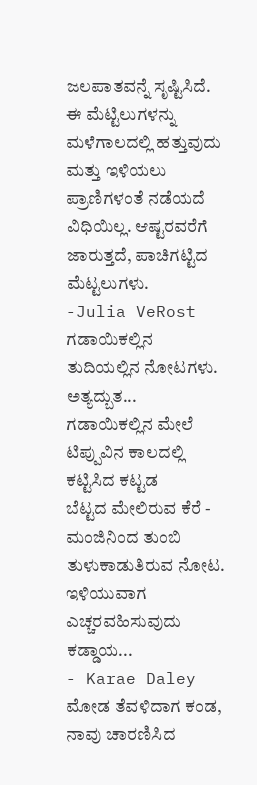ಜಲಪಾತವನ್ನೆ ಸೃಷ್ಟಿಸಿದೆ. ಈ ಮೆಟ್ಟಿಲುಗಳನ್ನು ಮಳೆಗಾಲದಲ್ಲಿ ಹತ್ತುವುದು ಮತ್ತು ಇಳಿಯಲು ಪ್ರಾಣಿಗಳಂತೆ ನಡೆಯದೆ ವಿಧಿಯಿಲ್ಲ. ಆಷ್ಟರವರೆಗೆ ಜಾರುತ್ತದೆ, ಪಾಚಿಗಟ್ಟಿದ ಮೆಟ್ಟಲುಗಳು.
-Julia VeRost
ಗಡಾಯಿಕಲ್ಲಿನ ತುದಿಯಲ್ಲಿನ ನೋಟಗಳು. ಅತ್ಯದ್ಬುತ...
ಗಡಾಯಿಕಲ್ಲಿನ ಮೇಲೆ ಟಿಪ್ಪುವಿನ ಕಾಲದಲ್ಲಿ ಕಟ್ಟಿಸಿದ ಕಟ್ಟಡ
ಬೆಟ್ಟದ ಮೇಲಿರುವ ಕೆರೆ - ಮಂಜಿನಿಂದ ತುಂಬಿ ತುಳುಕಾಡುತಿರುವ ನೋಟ.
ಇಳಿಯುವಾಗ ಎಚ್ಚರವಹಿಸುವುದು ಕಡ್ಡಾಯ...
- Karae Daley
ಮೋಡ ತೆವಳಿದಾಗ ಕಂಡ, ನಾವು ಚಾರಣಿಸಿದ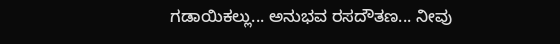ಗಡಾಯಿಕಲ್ಲು... ಅನುಭವ ರಸದೌತಣ... ನೀವು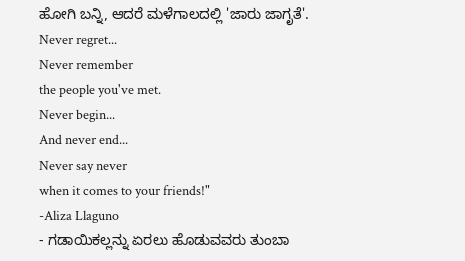ಹೋಗಿ ಬನ್ನಿ, ಆದರೆ ಮಳೆಗಾಲದಲ್ಲಿ 'ಜಾರು ಜಾಗೃತೆ'.
Never regret...
Never remember
the people you've met.
Never begin...
And never end...
Never say never
when it comes to your friends!"
-Aliza Llaguno
- ಗಡಾಯಿಕಲ್ಲನ್ನು ಏರಲು ಹೊಡುವವರು ತುಂಬಾ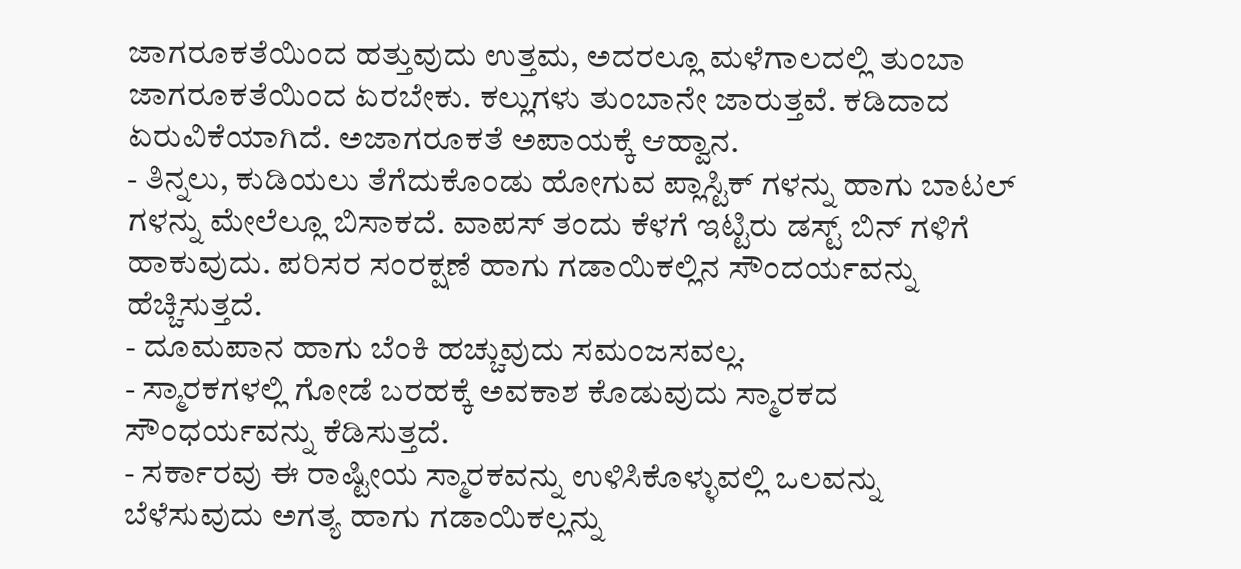ಜಾಗರೂಕತೆಯಿಂದ ಹತ್ತುವುದು ಉತ್ತಮ, ಅದರಲ್ಲೂ ಮಳೆಗಾಲದಲ್ಲಿ ತುಂಬಾ ಜಾಗರೂಕತೆಯಿಂದ ಏರಬೇಕು. ಕಲ್ಲುಗಳು ತುಂಬಾನೇ ಜಾರುತ್ತವೆ. ಕಡಿದಾದ ಏರುವಿಕೆಯಾಗಿದೆ. ಅಜಾಗರೂಕತೆ ಅಪಾಯಕ್ಕೆ ಆಹ್ವಾನ.
- ತಿನ್ನಲು, ಕುಡಿಯಲು ತೆಗೆದುಕೊಂಡು ಹೋಗುವ ಪ್ಲಾಸ್ಟಿಕ್ ಗಳನ್ನು ಹಾಗು ಬಾಟಲ್ ಗಳನ್ನು ಮೇಲೆಲ್ಲೂ ಬಿಸಾಕದೆ. ವಾಪಸ್ ತಂದು ಕೆಳಗೆ ಇಟ್ಟಿರು ಡಸ್ಟ್ ಬಿನ್ ಗಳಿಗೆ ಹಾಕುವುದು. ಪರಿಸರ ಸಂರಕ್ಷಣೆ ಹಾಗು ಗಡಾಯಿಕಲ್ಲಿನ ಸೌಂದರ್ಯವನ್ನು ಹೆಚ್ಚಿಸುತ್ತದೆ.
- ದೂಮಪಾನ ಹಾಗು ಬೆಂಕಿ ಹಚ್ಚುವುದು ಸಮಂಜಸವಲ್ಲ.
- ಸ್ಮಾರಕಗಳಲ್ಲಿ ಗೋಡೆ ಬರಹಕ್ಕೆ ಅವಕಾಶ ಕೊಡುವುದು ಸ್ಮಾರಕದ ಸೌಂಧರ್ಯವನ್ನು ಕೆಡಿಸುತ್ತದೆ.
- ಸರ್ಕಾರವು ಈ ರಾಷ್ಟೀಯ ಸ್ಮಾರಕವನ್ನು ಉಳಿಸಿಕೊಳ್ಳುವಲ್ಲಿ ಒಲವನ್ನು ಬೆಳೆಸುವುದು ಅಗತ್ಯ ಹಾಗು ಗಡಾಯಿಕಲ್ಲನ್ನು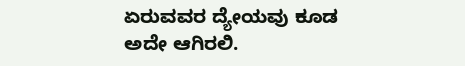ಏರುವವರ ದ್ಯೇಯವು ಕೂಡ ಅದೇ ಆಗಿರಲಿ.